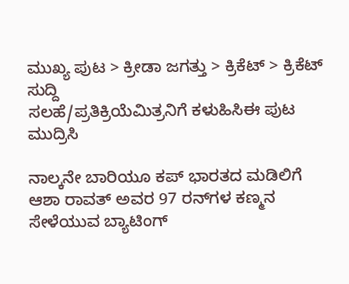ಮುಖ್ಯ ಪುಟ > ಕ್ರೀಡಾ ಜಗತ್ತು > ಕ್ರಿಕೆಟ್‌ > ಕ್ರಿಕೆಟ್‌ ಸುದ್ದಿ
ಸಲಹೆ/ಪ್ರತಿಕ್ರಿಯೆಮಿತ್ರನಿಗೆ ಕಳುಹಿಸಿಈ ಪುಟ ಮುದ್ರಿಸಿ

ನಾಲ್ಕನೇ ಬಾರಿಯೂ ಕಪ್ ಭಾರತದ ಮಡಿಲಿಗೆ
ಆಶಾ ರಾವತ್ ಅವರ 97 ರನ್‌ಗಳ ಕಣ್ಮನ ಸೇಳೆಯುವ ಬ್ಯಾಟಿಂಗ್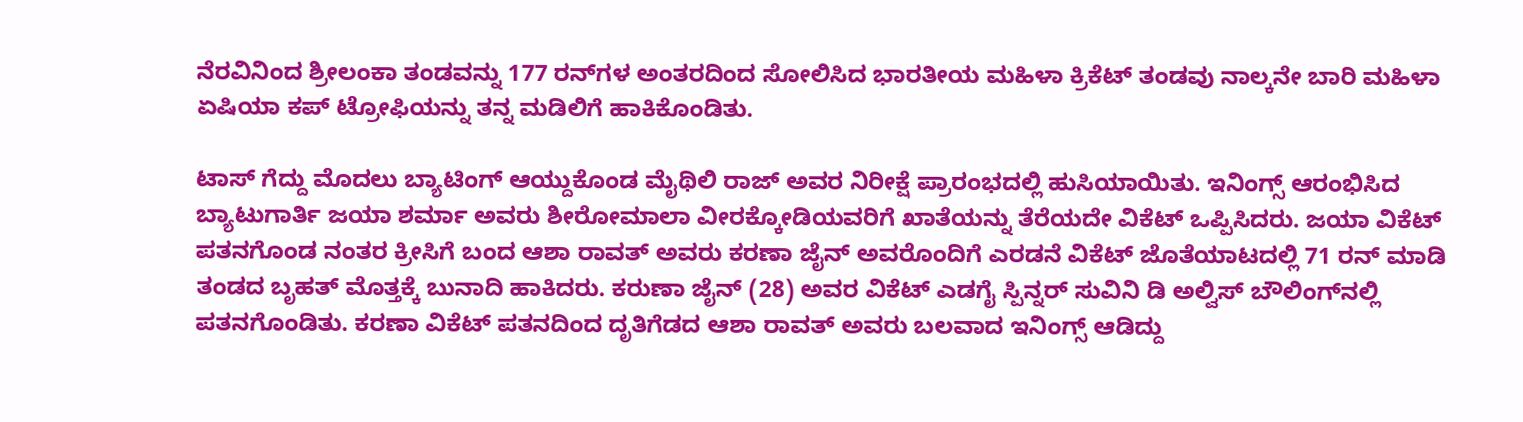ನೆರವಿನಿಂದ ಶ್ರೀಲಂಕಾ ತಂಡವನ್ನು 177 ರನ್‌ಗಳ ಅಂತರದಿಂದ ಸೋಲಿಸಿದ ಭಾರತೀಯ ಮಹಿಳಾ ಕ್ರಿಕೆಟ್ ತಂಡವು ನಾಲ್ಕನೇ ಬಾರಿ ಮಹಿಳಾ ಏಷಿಯಾ ಕಪ್ ಟ್ರೋಫಿಯನ್ನು ತನ್ನ ಮಡಿಲಿಗೆ ಹಾಕಿಕೊಂಡಿತು.

ಟಾಸ್ ಗೆದ್ದು ಮೊದಲು ಬ್ಯಾಟಿಂಗ್ ಆಯ್ದುಕೊಂಡ ಮೈಥಿಲಿ ರಾಜ್ ಅವರ ನಿರೀಕ್ಷೆ ಪ್ರಾರಂಭದಲ್ಲಿ ಹುಸಿಯಾಯಿತು. ಇನಿಂಗ್ಸ್ ಆರಂಭಿಸಿದ ಬ್ಯಾಟುಗಾರ್ತಿ ಜಯಾ ಶರ್ಮಾ ಅವರು ಶೀರೋಮಾಲಾ ವೀರಕ್ಕೋಡಿಯವರಿಗೆ ಖಾತೆಯನ್ನು ತೆರೆಯದೇ ವಿಕೆಟ್ ಒಪ್ಪಿಸಿದರು. ಜಯಾ ವಿಕೆಟ್ ಪತನಗೊಂಡ ನಂತರ ಕ್ರೀಸಿಗೆ ಬಂದ ಆಶಾ ರಾವತ್ ಅವರು ಕರಣಾ ಜೈನ್ ಅವರೊಂದಿಗೆ ಎರಡನೆ ವಿಕೆಟ್ ಜೊತೆಯಾಟದಲ್ಲಿ 71 ರನ್ ಮಾಡಿ ತಂಡದ ಬೃಹತ್ ಮೊತ್ತಕ್ಕೆ ಬುನಾದಿ ಹಾಕಿದರು. ಕರುಣಾ ಜೈನ್ (28) ಅವರ ವಿಕೆಟ್ ಎಡಗೈ ಸ್ಪಿನ್ನರ್ ಸುವಿನಿ ಡಿ ಅಲ್ವಿಸ್ ಬೌಲಿಂಗ್‌ನಲ್ಲಿ ಪತನಗೊಂಡಿತು. ಕರಣಾ ವಿಕೆಟ್ ಪತನದಿಂದ ದೃತಿಗೆಡದ ಆಶಾ ರಾವತ್ ಅವರು ಬಲವಾದ ಇನಿಂಗ್ಸ್ ಆಡಿದ್ದು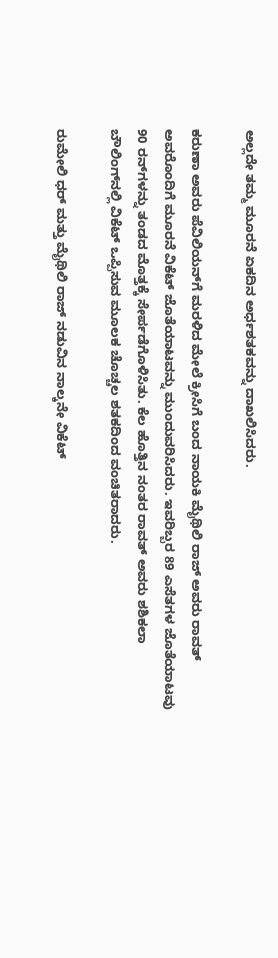ಅಲ್ಲದೇ ತಮ್ಮ ಮೂರನೆ ಏಕದಿನ ಅರ್ಧಶತಕವನ್ನು ದಾಖಲಿಸಿದರು.

ಕರುಣಾ ಅವರು ಪೆವಿಲಿಯನ್‌ಗೆ ಮರಳಿದ ಮೇಲೆ ಕ್ರೀಸಿಗೆ ಬಂದ ನಾಯಕಿ ಮೈಥಿಲಿ ರಾಜ್ ಅವರು ರಾವತ್ ಅವರೊಂದಿಗೆ ಮೂರನೆ ವಿಕೆಟ್ ಜೊತೆಯಾಟವನ್ನು ಮುಂದುವರಿಸಿದರು. ಇವರಿಬ್ಬರ 89 ಎಸೆತಗಳ ಜೊತೆಯಾಟವು 90 ರನ್‌ಗಳನ್ನು ತಂಡದ ಮೊತ್ತಕ್ಕೆ ಸೇರ್ಪಡೆಗೊಳಿಸಿತು. ಕೆಲ ಹೊತ್ತಿನ ನಂತರ ರಾವತ್ ಅವರು ಶಶಿಕಲಾ ಬೌಲಿಂಗ್‌ನಲ್ಲಿ ವಿಕೆಟ್ ಒಪ್ಪಿಸುವ ಮೂಲಕ ಚೊಚ್ಚಲ ಶತಕದಿಂದ ವಂಚಿತರಾದರು.

ರುಮೇಲಿ ಧರ್ ಮತ್ತು ಮೈಥಿಲಿ ರಾಜ್ ನಡುವಿನ ನಾಲ್ಕನೇ ವಿಕೆಟ್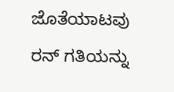ಜೊತೆಯಾಟವು ರನ್ ಗತಿಯನ್ನು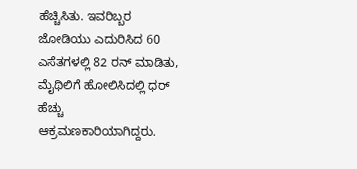ಹೆಚ್ಚಿಸಿತು. ಇವರಿಬ್ಬರ ಜೋಡಿಯು ಎದುರಿಸಿದ 60 ಎಸೆತಗಳಲ್ಲಿ 82 ರನ್ ಮಾಡಿತು, ಮೈಥಿಲಿಗೆ ಹೋಲಿಸಿದಲ್ಲಿ ಧರ್ ಹೆಚ್ಚು ಆಕ್ರಮಣಕಾರಿಯಾಗಿದ್ದರು.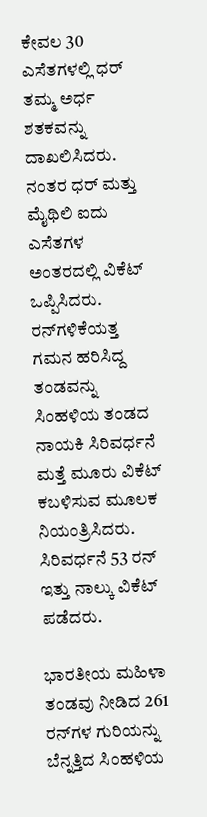ಕೇವಲ 30 ಎಸೆತಗಳಲ್ಲಿ ಧರ್ ತಮ್ಮ ಅರ್ಧ ಶತಕವನ್ನು ದಾಖಲಿಸಿದರು. ನಂತರ ಧರ್ ಮತ್ತು ಮೈಥಿಲಿ ಐದು ಎಸೆತಗಳ ಅಂತರದಲ್ಲಿ ವಿಕೆಟ್ ಒಪ್ಪಿಸಿದರು. ರನ್‌ಗಳಿಕೆಯತ್ತ ಗಮನ ಹರಿಸಿದ್ದ ತಂಡವನ್ನು ಸಿಂಹಳಿಯ ತಂಡದ ನಾಯಕಿ ಸಿರಿವರ್ಧನೆ ಮತ್ತೆ ಮೂರು ವಿಕೆಟ್ ಕಬಳಿಸುವ ಮೂಲಕ ನಿಯಂತ್ರಿಸಿದರು. ಸಿರಿವರ್ಧನೆ 53 ರನ್ ಇತ್ತು ನಾಲ್ಕು ವಿಕೆಟ್ ಪಡೆದರು.

ಭಾರತೀಯ ಮಹಿಳಾ ತಂಡವು ನೀಡಿದ 261 ರನ್‌ಗಳ ಗುರಿಯನ್ನು ಬೆನ್ನತ್ತಿದ ಸಿಂಹಳಿಯ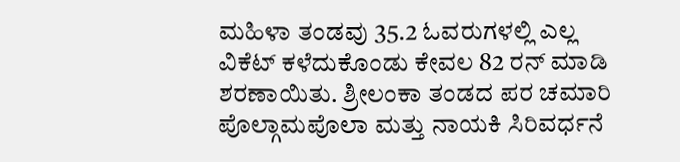ಮಹಿಳಾ ತಂಡವು 35.2 ಓವರುಗಳಲ್ಲಿ ಎಲ್ಲ ವಿಕೆಟ್ ಕಳೆದುಕೊಂಡು ಕೇವಲ 82 ರನ್ ಮಾಡಿ ಶರಣಾಯಿತು. ಶ್ರೀಲಂಕಾ ತಂಡದ ಪರ ಚಮಾರಿ ಪೊಲ್ಗಾಮಪೊಲಾ ಮತ್ತು ನಾಯಕಿ ಸಿರಿವರ್ಧನೆ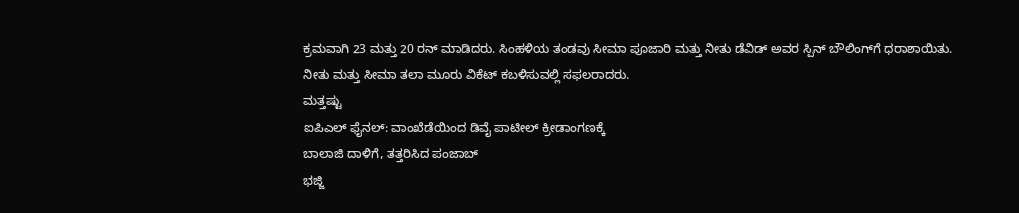ಕ್ರಮವಾಗಿ 23 ಮತ್ತು 20 ರನ್ ಮಾಡಿದರು. ಸಿಂಹಳಿಯ ತಂಡವು ಸೀಮಾ ಪೂಜಾರಿ ಮತ್ತು ನೀತು ಡೆವಿಡ್ ಅವರ ಸ್ಪಿನ್ ಬೌಲಿಂಗ್‌ಗೆ ಧರಾಶಾಯಿತು. ನೀತು ಮತ್ತು ಸೀಮಾ ತಲಾ ಮೂರು ವಿಕೆಟ್ ಕಬಳಿಸುವಲ್ಲಿ ಸಫಲರಾದರು.
ಮತ್ತಷ್ಟು
ಐಪಿಎಲ್ ಫೈನಲ್: ವಾಂಖೆಡೆಯಿಂದ ಡಿವೈ ಪಾಟೀಲ್ ಕ್ರೀಡಾಂಗಣಕ್ಕೆ
ಬಾಲಾಜಿ ದಾಳಿಗೆ, ತತ್ತರಿಸಿದ ಪಂಜಾಬ್
ಭಜ್ಜಿ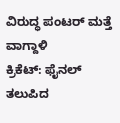ವಿರುದ್ಧ ಪಂಟರ್ ಮತ್ತೆ ವಾಗ್ದಾಳಿ
ಕ್ರಿಕೆಟ್: ಫೈನಲ್ ತಲುಪಿದ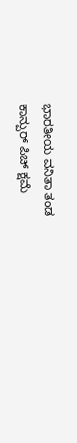ಭಾರತೀಯ ವನಿತಾ ತಂಡ
ಕಾನ್ಪುರ್ ಪಿಚ್ ಕ್ಷಮೆ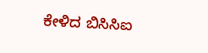ಕೇಳಿದ ಬಿಸಿಸಿಐ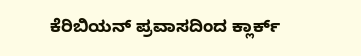ಕೆರಿಬಿಯನ್ ಪ್ರವಾಸದಿಂದ ಕ್ಲಾರ್ಕ್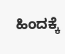ಹಿಂದಕ್ಕೆ